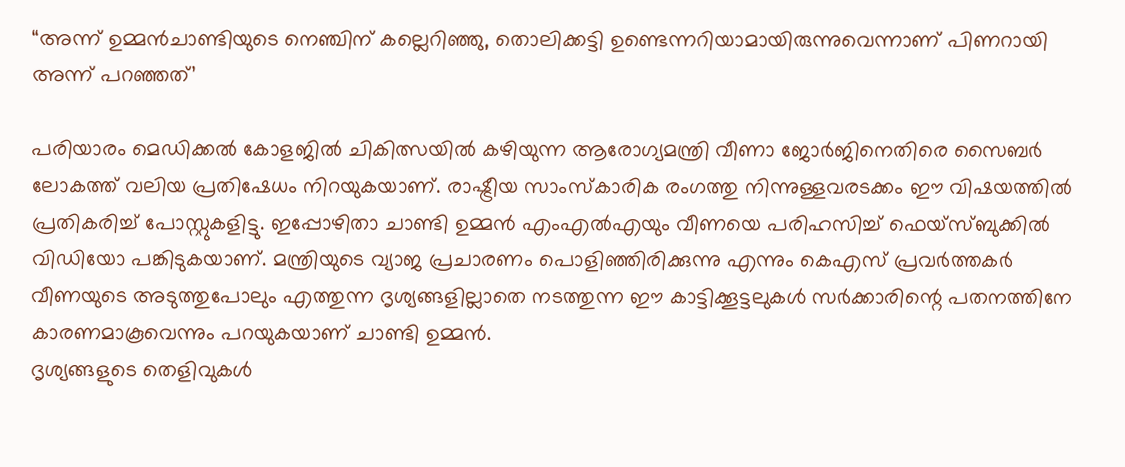“അന്ന് ഉമ്മൻചാണ്ടിയുടെ നെഞ്ചിന് കല്ലെറിഞ്ഞു, തൊലിക്കട്ടി ഉണ്ടെന്നറിയാമായിരുന്നുവെന്നാണ് പിണറായി അന്ന് പറഞ്ഞത്’

പരിയാരം മെഡിക്കൽ കോളജിൽ ചികിത്സയിൽ കഴിയുന്ന ആരോഗ്യമന്ത്രി വീണാ ജോർജിനെതിരെ സൈബർ ലോകത്ത് വലിയ പ്രതിഷേധം നിറയുകയാണ്. രാഷ്ട്രീയ സാംസ്കാരിക രംഗത്തു നിന്നുള്ളവരടക്കം ഈ വിഷയത്തിൽ പ്രതികരിച്ച് പോസ്റ്റുകളിട്ടു. ഇപ്പോഴിതാ ചാണ്ടി ഉമ്മൻ എംഎൽഎയും വീണയെ പരിഹസിച്ച് ഫെയ്സ്ബുക്കിൽ വിഡിയോ പങ്കിടുകയാണ്. മന്ത്രിയുടെ വ്യാജ പ്രചാരണം പൊളിഞ്ഞിരിക്കുന്നു എന്നും കെഎസ് പ്രവർത്തകർ വീണയുടെ അടുത്തുപോലും എത്തുന്ന ദൃശ്യങ്ങളില്ലാതെ നടത്തുന്ന ഈ കാട്ടിക്കൂട്ടലുകൾ സർക്കാരിന്റെ പതനത്തിനേ കാരണമാകൂവെന്നും പറയുകയാണ് ചാണ്ടി ഉമ്മൻ.
ദൃശ്യങ്ങളുടെ തെളിവുകൾ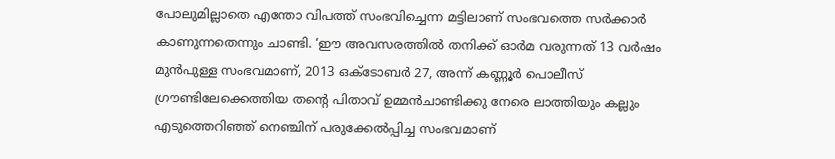പോലുമില്ലാതെ എന്തോ വിപത്ത് സംഭവിച്ചെന്ന മട്ടിലാണ് സംഭവത്തെ സർക്കാർ കാണുന്നതെന്നും ചാണ്ടി. ‘ഈ അവസരത്തിൽ തനിക്ക് ഓർമ വരുന്നത് 13 വർഷം മുൻപുള്ള സംഭവമാണ്, 2013 ഒക്ടോബർ 27, അന്ന് കണ്ണൂർ പൊലീസ് ഗ്രൗണ്ടിലേക്കെത്തിയ തന്റെ പിതാവ് ഉമ്മൻചാണ്ടിക്കു നേരെ ലാത്തിയും കല്ലും എടുത്തെറിഞ്ഞ് നെഞ്ചിന് പരുക്കേൽപ്പിച്ച സംഭവമാണ്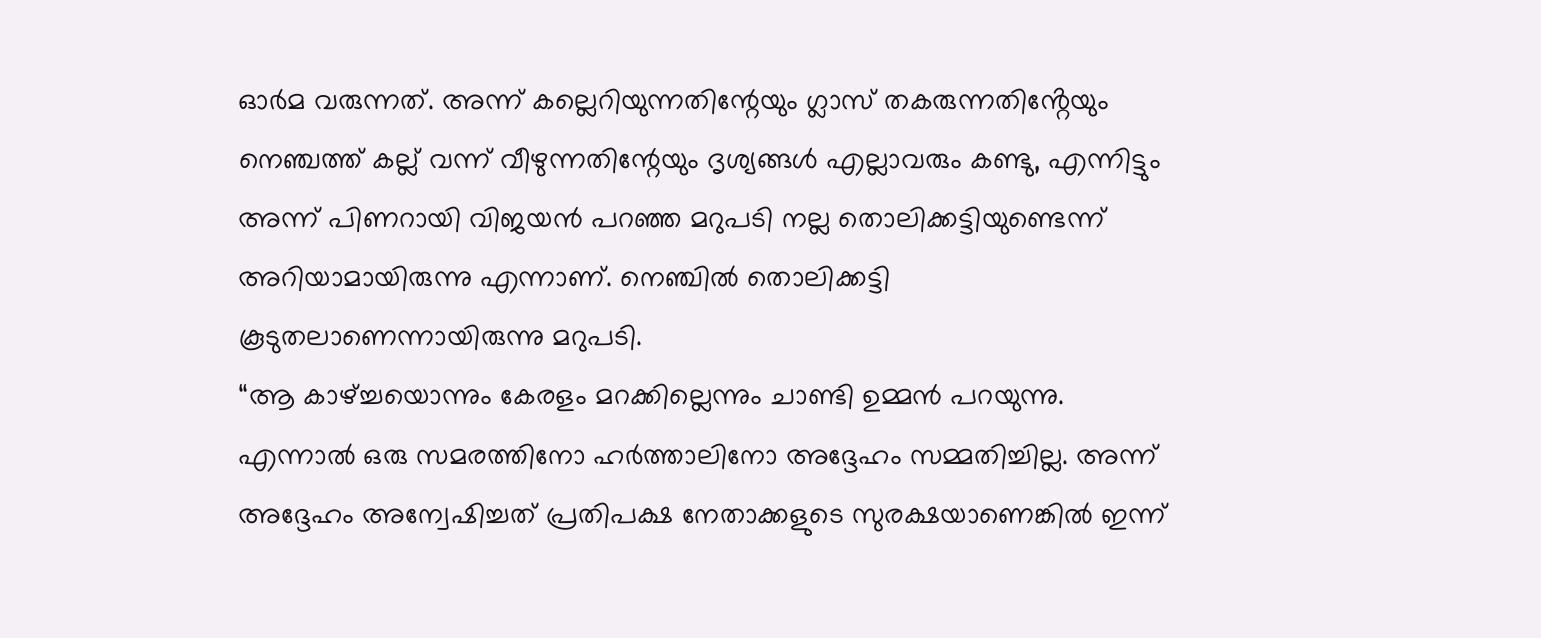ഓർമ വരുന്നത്. അന്ന് കല്ലെറിയുന്നതിന്റേയും ഗ്ലാസ് തകരുന്നതിൻ്റേയും നെഞ്ചത്ത് കല്ല് വന്ന് വീഴുന്നതിന്റേയും ദൃശ്യങ്ങൾ എല്ലാവരും കണ്ടു, എന്നിട്ടും അന്ന് പിണറായി വിജയൻ പറഞ്ഞ മറുപടി നല്ല തൊലിക്കട്ടിയുണ്ടെന്ന് അറിയാമായിരുന്നു എന്നാണ്. നെഞ്ചിൽ തൊലിക്കട്ടി കൂടുതലാണെന്നായിരുന്നു മറുപടി.
“ആ കാഴ്ച്ചയൊന്നും കേരളം മറക്കില്ലെന്നും ചാണ്ടി ഉമ്മൻ പറയുന്നു. എന്നാൽ ഒരു സമരത്തിനോ ഹർത്താലിനോ അദ്ദേഹം സമ്മതിച്ചില്ല. അന്ന് അദ്ദേഹം അന്വേഷിച്ചത് പ്രതിപക്ഷ നേതാക്കളുടെ സുരക്ഷയാണെങ്കിൽ ഇന്ന്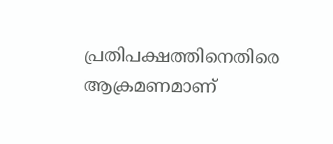പ്രതിപക്ഷത്തിനെതിരെ ആക്രമണമാണ്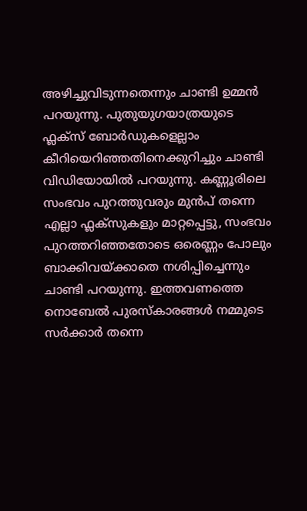അഴിച്ചുവിടുന്നതെന്നും ചാണ്ടി ഉമ്മൻ പറയുന്നു. പുതുയുഗയാത്രയുടെ ഫ്ലക്സ് ബോർഡുകളെല്ലാം കീറിയെറിഞ്ഞതിനെക്കുറിച്ചും ചാണ്ടി വിഡിയോയിൽ പറയുന്നു. കണ്ണൂരിലെ സംഭവം പുറത്തുവരും മുൻപ് തന്നെ എല്ലാ ഫ്ലക്സുകളും മാറ്റപ്പെട്ടു, സംഭവം പുറത്തറിഞ്ഞതോടെ ഒരെണ്ണം പോലും ബാക്കിവയ്ക്കാതെ നശിപ്പിച്ചെന്നും ചാണ്ടി പറയുന്നു. ഇത്തവണത്തെ നൊബേൽ പുരസ്കാരങ്ങൾ നമ്മുടെ സർക്കാർ തന്നെ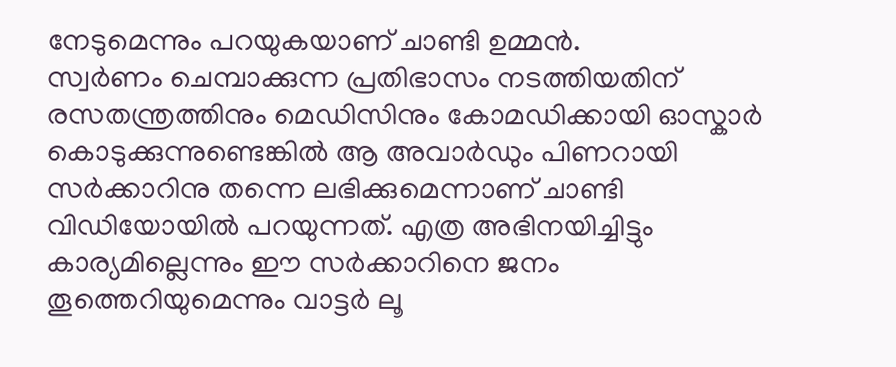നേടുമെന്നും പറയുകയാണ് ചാണ്ടി ഉമ്മൻ.
സ്വർണം ചെമ്പാക്കുന്ന പ്രതിഭാസം നടത്തിയതിന് രസതന്ത്രത്തിനും മെഡിസിനും കോമഡിക്കായി ഓസ്കാർ കൊടുക്കുന്നുണ്ടെങ്കിൽ ആ അവാർഡും പിണറായി സർക്കാറിനു തന്നെ ലഭിക്കുമെന്നാണ് ചാണ്ടി വിഡിയോയിൽ പറയുന്നത്. എത്ര അഭിനയിച്ചിട്ടും കാര്യമില്ലെന്നും ഈ സർക്കാറിനെ ജനം തൂത്തെറിയുമെന്നും വാട്ടർ ലൂ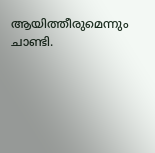ആയിത്തീരുമെന്നും ചാണ്ടി.